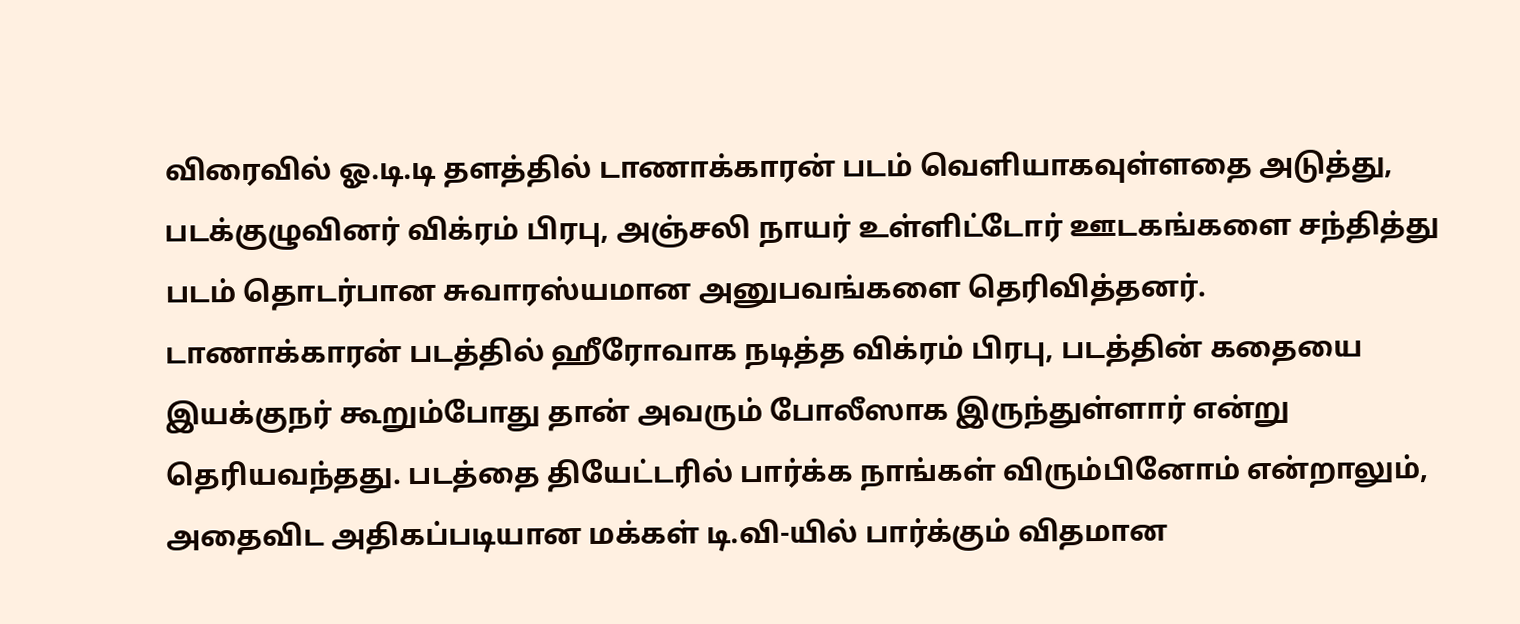விரைவில் ஓ.டி.டி தளத்தில் டாணாக்காரன் படம் வெளியாகவுள்ளதை அடுத்து, படக்குழுவினர் விக்ரம் பிரபு, அஞ்சலி நாயர் உள்ளிட்டோர் ஊடகங்களை சந்தித்து படம் தொடர்பான சுவாரஸ்யமான அனுபவங்களை தெரிவித்தனர்.
டாணாக்காரன் படத்தில் ஹீரோவாக நடித்த விக்ரம் பிரபு, படத்தின் கதையை இயக்குநர் கூறும்போது தான் அவரும் போலீஸாக இருந்துள்ளார் என்று தெரியவந்தது. படத்தை தியேட்டரில் பார்க்க நாங்கள் விரும்பினோம் என்றாலும், அதைவிட அதிகப்படியான மக்கள் டி.வி-யில் பார்க்கும் விதமான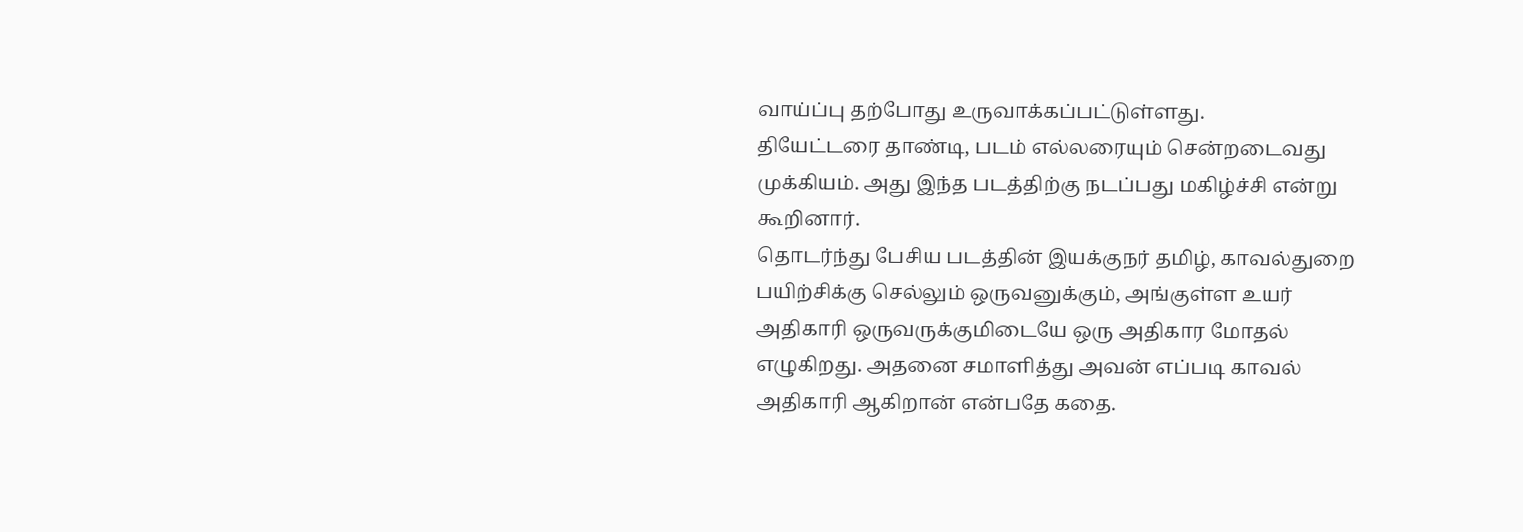வாய்ப்பு தற்போது உருவாக்கப்பட்டுள்ளது.
தியேட்டரை தாண்டி, படம் எல்லரையும் சென்றடைவது முக்கியம். அது இந்த படத்திற்கு நடப்பது மகிழ்ச்சி என்று கூறினார்.
தொடர்ந்து பேசிய படத்தின் இயக்குநர் தமிழ், காவல்துறை பயிற்சிக்கு செல்லும் ஒருவனுக்கும், அங்குள்ள உயர் அதிகாரி ஒருவருக்குமிடையே ஒரு அதிகார மோதல் எழுகிறது. அதனை சமாளித்து அவன் எப்படி காவல் அதிகாரி ஆகிறான் என்பதே கதை.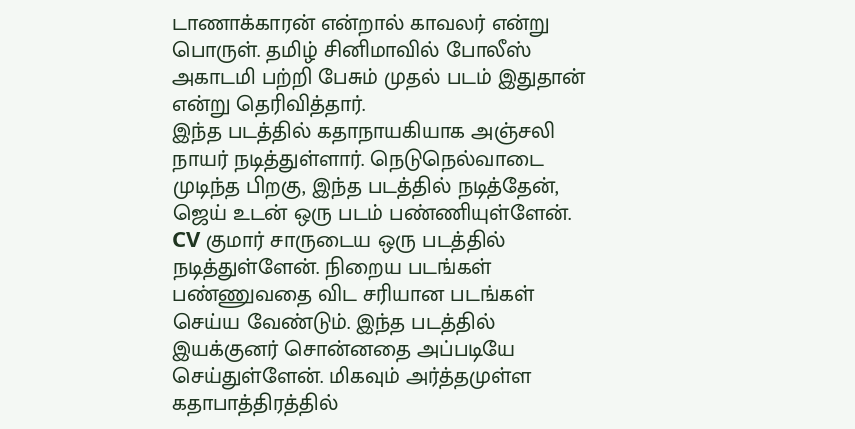டாணாக்காரன் என்றால் காவலர் என்று பொருள். தமிழ் சினிமாவில் போலீஸ் அகாடமி பற்றி பேசும் முதல் படம் இதுதான் என்று தெரிவித்தார்.
இந்த படத்தில் கதாநாயகியாக அஞ்சலி நாயர் நடித்துள்ளார். நெடுநெல்வாடை முடிந்த பிறகு, இந்த படத்தில் நடித்தேன், ஜெய் உடன் ஒரு படம் பண்ணியுள்ளேன். CV குமார் சாருடைய ஒரு படத்தில் நடித்துள்ளேன். நிறைய படங்கள் பண்ணுவதை விட சரியான படங்கள் செய்ய வேண்டும். இந்த படத்தில் இயக்குனர் சொன்னதை அப்படியே செய்துள்ளேன். மிகவும் அர்த்தமுள்ள கதாபாத்திரத்தில்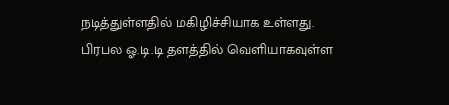நடித்துள்ளதில் மகிழிச்சியாக உள்ளது.
பிரபல ஓ.டி.டி தளத்தில் வெளியாகவுள்ள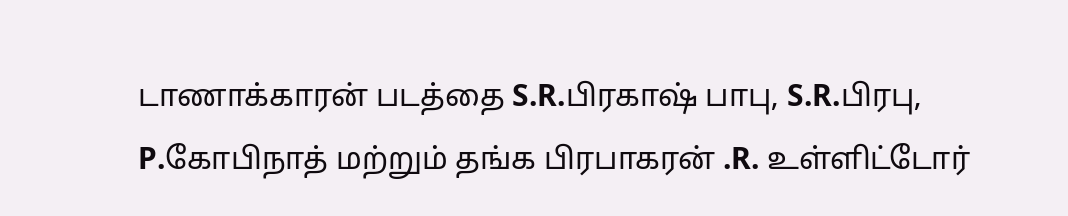டாணாக்காரன் படத்தை S.R.பிரகாஷ் பாபு, S.R.பிரபு, P.கோபிநாத் மற்றும் தங்க பிரபாகரன் .R. உள்ளிட்டோர்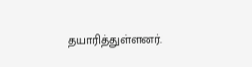தயாரித்துள்ளனர்.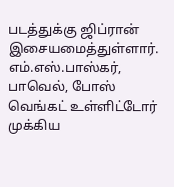படத்துக்கு ஜிப்ரான் இசையமைத்துள்ளார். எம்.எஸ்.பாஸ்கர், பாவெல், போஸ் வெங்கட் உள்ளிட்டோர் முக்கிய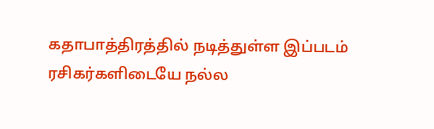கதாபாத்திரத்தில் நடித்துள்ள இப்படம் ரசிகர்களிடையே நல்ல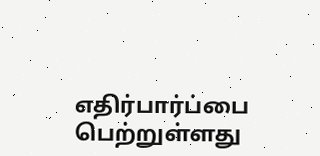எதிர்பார்ப்பை பெற்றுள்ளது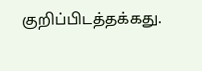குறிப்பிடத்தக்கது.